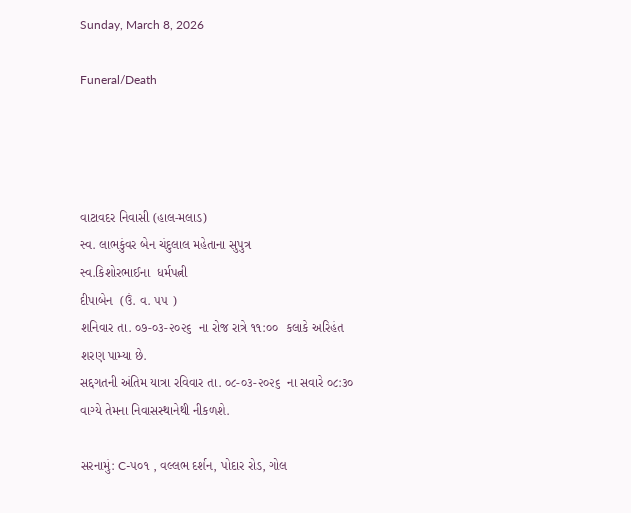Sunday, March 8, 2026

Funeral/Death




વાટાવદર નિવાસી (હાલ-મલાડ)
સ્વ. લાભકુંવર બેન ચંદુલાલ મહેતાના સુપુત્ર
સ્વ.કિશોરભાઈના  ધર્મપત્ની
દીપાબેન  (ઉં. વ. ૫૫ )
શનિવાર તા. ૦૭-૦૩-૨૦૨૬  ના રોજ રાત્રે ૧૧:૦૦  કલાકે અરિહંત શરણ પામ્યા છે.
સદ્દગતની અંતિમ યાત્રા રવિવાર તા. ૦૮-૦૩-૨૦૨૬  ના સવારે ૦૮:૩૦  વાગ્યે તેમના નિવાસસ્થાનેથી નીકળશે.

સરનામું: C-૫૦૧ , વલ્લભ દર્શન, પોદાર રોડ, ગોલ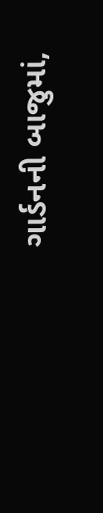ગાર્ડનની બાજુમાં,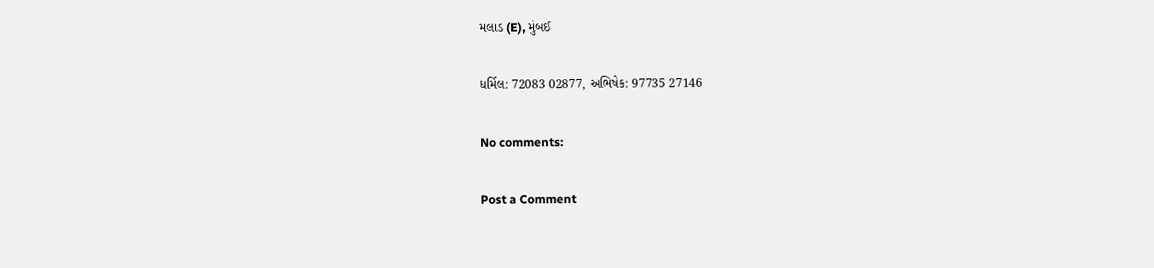મલાડ (E), મુંબઈ

ધર્મિલ: 72083 02877, અભિષેક: 97735 27146

No comments:

Post a Comment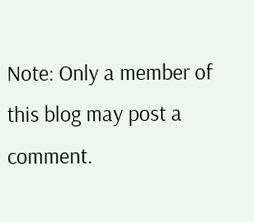Note: Only a member of this blog may post a comment.